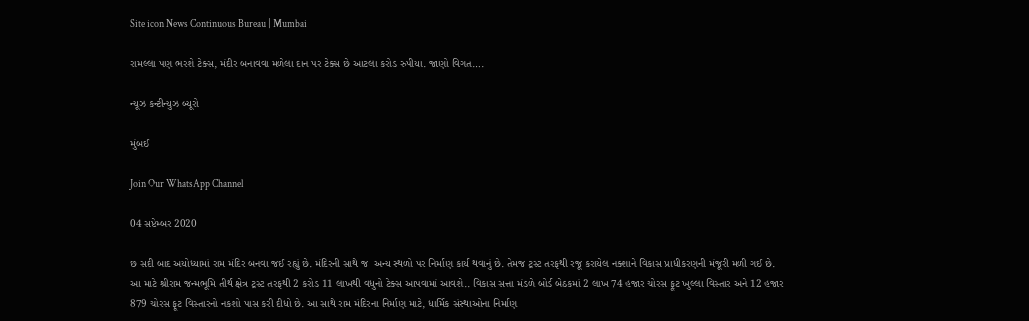Site icon News Continuous Bureau | Mumbai

રામલ્લા પણ ભરશે ટેક્સ, મંદીર બનાવવા મળેલા દાન પર ટેક્સ છે આટલા કરોડ રુપીયા. જાણો વિગત….

ન્યૂઝ કન્ટીન્યુઝ બ્યૂરો

મુંબઈ

Join Our WhatsApp Channel

04 સપ્ટેમ્બર 2020

છ સદી બાદ અયોધ્યામાં રામ મંદિર બનવા જઈ રહ્યું છે. મંદિરની સાથે જ  અન્ય સ્થળો પર નિર્માણ કાર્ય થવાનું છે. તેમજ ટ્રસ્ટ તરફથી રજૂ કરાયેલ નક્શાને વિકાસ પ્રાધીકરણની મંજૂરી મળી ગઈ છે. આ માટે શ્રીરામ જન્મભૂમિ તીર્થ ક્ષેત્ર ટ્રસ્ટ તરફથી 2 કરોડ 11 લાખથી વધુનો ટેક્સ આપવામાં આવશે.. વિકાસ સત્તા મંડળે બોર્ડ બેઠકમાં 2 લાખ 74 હજાર ચોરસ ફૂટ ખુલ્લા વિસ્તાર અને 12 હજાર 879 ચોરસ ફૂટ વિસ્તારનો નકશો પાસ કરી દીધો છે. આ સાથે રામ મંદિરના નિર્માણ માટે, ધાર્મિક સંસ્થાઓના નિર્માણ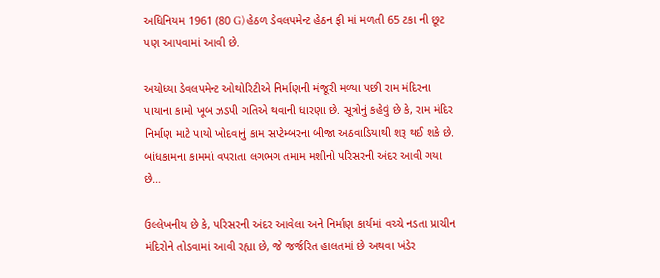અધિનિયમ 1961 (80 G) હેઠળ ડેવલપમેન્ટ હેઠન ફી માં મળતી 65 ટકા ની છૂટ પણ આપવામાં આવી છે.

અયોધ્યા ડેવલપમેન્ટ ઓથોરિટીએ નિર્માણની મંજૂરી મળ્યા પછી રામ મંદિરના પાયાના કામો ખૂબ ઝડપી ગતિએ થવાની ધારણા છે. સૂત્રોનું કહેવું છે કે, રામ મંદિર નિર્માણ માટે પાયો ખોદવાનું કામ સપ્ટેમ્બરના બીજા અઠવાડિયાથી શરૂ થઈ શકે છે. બાંધકામના કામમાં વપરાતા લગભગ તમામ મશીનો પરિસરની અંદર આવી ગયા છે…

ઉલ્લેખનીય છે કે, પરિસરની અંદર આવેલા અને નિર્માણ કાર્યમાં વચ્ચે નડતા પ્રાચીન મંદિરોને તોડવામાં આવી રહ્યા છે, જે જર્જરિત હાલતમાં છે અથવા ખંડેર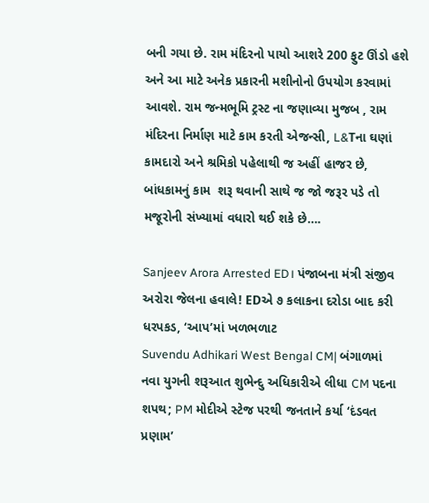બની ગયા છે. રામ મંદિરનો પાયો આશરે 200 ફુટ ઊંડો હશે અને આ માટે અનેક પ્રકારની મશીનોનો ઉપયોગ કરવામાં આવશે. રામ જન્મભૂમિ ટ્રસ્ટ ના જણાવ્યા મુજબ , રામ મંદિરના નિર્માણ માટે કામ કરતી એજન્સી, L&Tના ઘણાં કામદારો અને શ્રમિકો પહેલાથી જ અહીં હાજર છે, બાંધકામનું કામ  શરૂ થવાની સાથે જ જો જરૂર પડે તો મજૂરોની સંખ્યામાં વધારો થઈ શકે છે….

Sanjeev Arora Arrested ED। પંજાબના મંત્રી સંજીવ અરોરા જેલના હવાલે! EDએ ૭ કલાકના દરોડા બાદ કરી ધરપકડ, ‘આપ’માં ખળભળાટ
Suvendu Adhikari West Bengal CM| બંગાળમાં નવા યુગની શરૂઆત શુભેન્દુ અધિકારીએ લીધા CM પદના શપથ; PM મોદીએ સ્ટેજ પરથી જનતાને કર્યા ‘દંડવત પ્રણામ’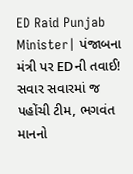ED Raid Punjab Minister| પંજાબના મંત્રી પર EDની તવાઈ! સવાર સવારમાં જ પહોંચી ટીમ, ભગવંત માનનો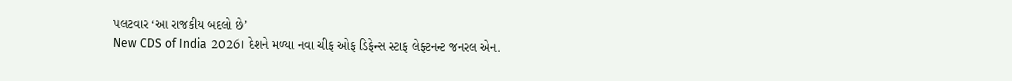પલટવાર ‘આ રાજકીય બદલો છે’
New CDS of India 2026। દેશને મળ્યા નવા ચીફ ઓફ ડિફેન્સ સ્ટાફ લેફ્ટનન્ટ જનરલ એન.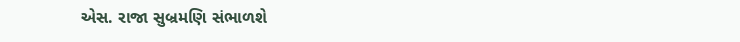એસ. રાજા સુબ્રમણિ સંભાળશે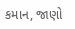કમાન, જાણો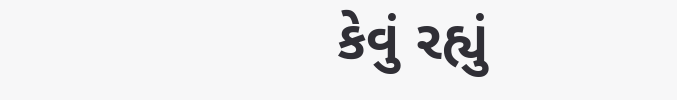કેવું રહ્યું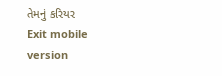તેમનું કરિયર
Exit mobile version